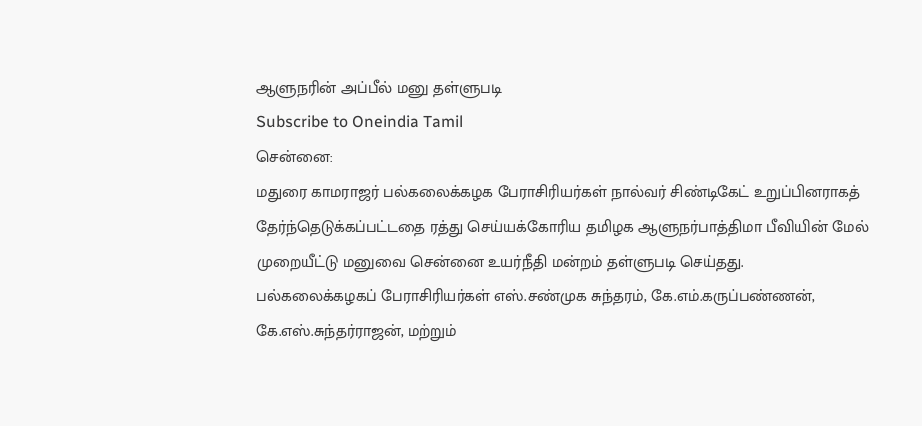ஆளுநரின் அப்பீல் மனு தள்ளுபடி
Subscribe to Oneindia Tamil
சென்னை:
மதுரை காமராஜர் பல்கலைக்கழக பேராசிரியர்கள் நால்வர் சிண்டிகேட் உறுப்பினராகத் தேர்ந்தெடுக்கப்பட்டதை ரத்து செய்யக்கோரிய தமிழக ஆளுநர்பாத்திமா பீவியின் மேல் முறையீட்டு மனுவை சென்னை உயர்நீதி மன்றம் தள்ளுபடி செய்தது.
பல்கலைக்கழகப் பேராசிரியர்கள் எஸ்.சண்முக சுந்தரம், கே.எம்.கருப்பண்ணன், கே.எஸ்.சுந்தர்ராஜன், மற்றும்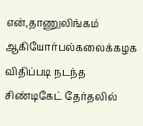என்,தாணுலிங்கம் ஆகியோர்பல்கலைக்கழக விதிப்படி நடந்த சிண்டிகேட் தேர்தலில்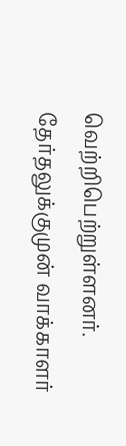வெற்றிபெற்றுள்ளனர்.
தேர்தலுக்குமுன் வாக்காளர்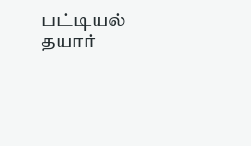பட்டியல் தயார்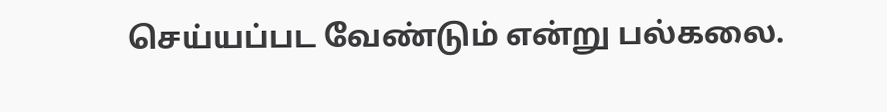செய்யப்பட வேண்டும் என்று பல்கலை.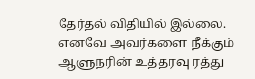தேர்தல் விதியில் இல்லை.
எனவே அவர்களை நீக்கும் ஆளுநரின் உத்தரவு ரத்து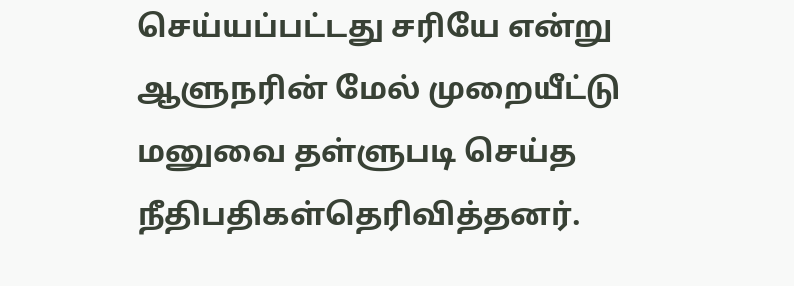செய்யப்பட்டது சரியே என்று ஆளுநரின் மேல் முறையீட்டு மனுவை தள்ளுபடி செய்த நீதிபதிகள்தெரிவித்தனர்.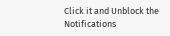Click it and Unblock the Notifications